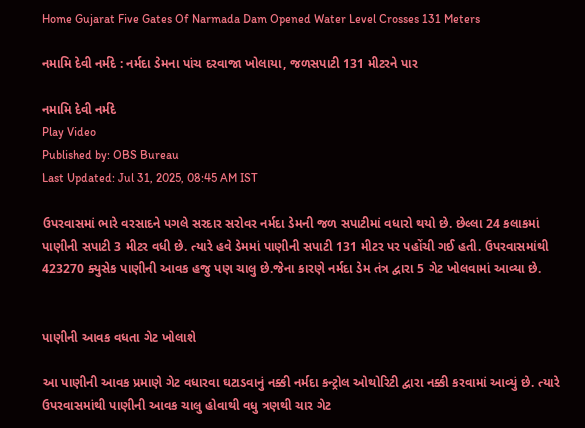Home Gujarat Five Gates Of Narmada Dam Opened Water Level Crosses 131 Meters

નમામિ દેવી નર્મદે : નર્મદા ડેમના પાંચ દરવાજા ખોલાયા, જળસપાટી 131 મીટરને પાર

નમામિ દેવી નર્મદે
Play Video
Published by: OBS Bureau
Last Updated: Jul 31, 2025, 08:45 AM IST

ઉપરવાસમાં ભારે વરસાદને પગલે સરદાર સરોવર નર્મદા ડેમની જળ સપાટીમાં વધારો થયો છે. છેલ્લા 24 કલાકમાં પાણીની સપાટી 3 મીટર વધી છે. ત્યારે હવે ડેમમાં પાણીની સપાટી 131 મીટર પર પહોંચી ગઈ હતી. ઉપરવાસમાંથી 423270 ક્યુસેક પાણીની આવક હજુ પણ ચાલુ છે.જેના કારણે નર્મદા ડેમ તંત્ર દ્વારા 5 ગેટ ખોલવામાં આવ્યા છે.


પાણીની આવક વધતા ગેટ ખોલાશે

આ પાણીની આવક પ્રમાણે ગેટ વધારવા ઘટાડવાનું નક્કી નર્મદા કન્ટ્રોલ ઓથોરિટી દ્વારા નક્કી કરવામાં આવ્યું છે. ત્યારે ઉપરવાસમાંથી પાણીની આવક ચાલુ હોવાથી વધુ ત્રણથી ચાર ગેટ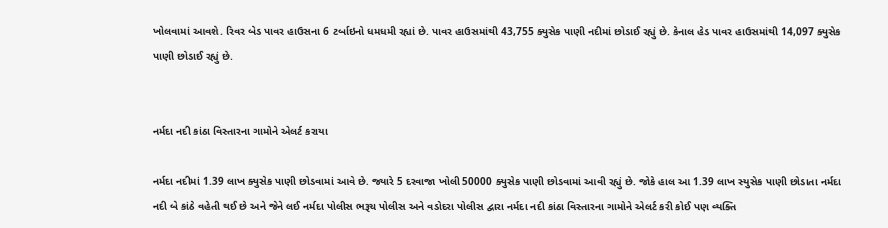ખોલવામાં આવશે. રિવર બેડ પાવર હાઉસના 6 ટર્બાઇનો ધમધમી રહ્યાં છે. પાવર હાઉસમાંથી 43,755 ક્યુસેક પાણી નદીમાં છોડાઈ રહ્યું છે. કેનાલ હેડ પાવર હાઉસમાંથી 14,097 ક્યુસેક પાણી છોડાઈ રહ્યું છે.


નર્મદા નદી કાંઠા વિસ્તારના ગામોને એલર્ટ કરાયા

નર્મદા નદીમાં 1.39 લાખ ક્યુસેક પાણી છોડવામાં આવે છે. જ્યારે 5 દરવાજા ખોલી 50000 ક્યુસેક પાણી છોડવામાં આવી રહ્યું છે. જોકે હાલ આ 1.39 લાખ સ્યુસેક પાણી છોડાતા નર્મદા નદી બે કાંઠે વહેતી થઈ છે અને જેને લઈ નર્મદા પોલીસ ભરૂચ પોલીસ અને વડોદરા પોલીસ દ્વારા નર્મદા નદી કાંઠા વિસ્તારના ગામોને એલર્ટ કરી કોઈ પણ વ્યક્તિ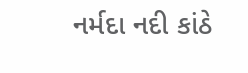નર્મદા નદી કાંઠે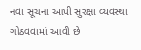નવા સૂચના આપી સુરક્ષા વ્યવસ્થા ગોઠવવામાં આવી છે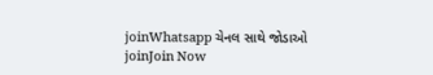joinWhatsapp ચેનલ સાથે જોડાઓ
joinJoin Now